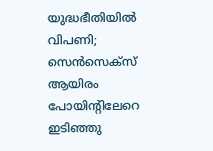യുദ്ധഭീതിയില്‍ വിപണി; സെന്‍സെക്‌സ് ആയിരം പോയിന്റിലേറെ ഇടിഞ്ഞു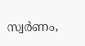സ്വര്‍ണം,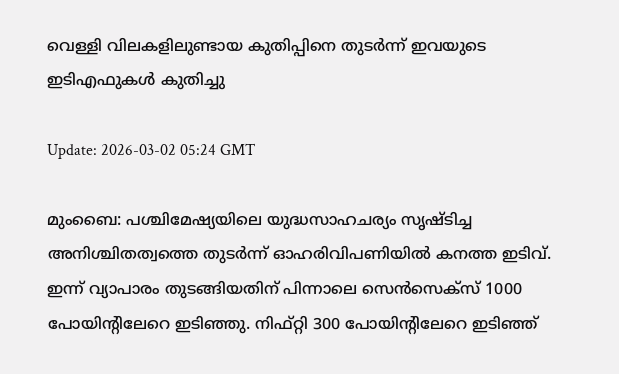വെള്ളി വിലകളിലുണ്ടായ കുതിപ്പിനെ തുടര്‍ന്ന് ഇവയുടെ ഇടിഎഫുകള്‍ കുതിച്ചു

Update: 2026-03-02 05:24 GMT

മുംബൈ: പശ്ചിമേഷ്യയിലെ യുദ്ധസാഹചര്യം സൃഷ്ടിച്ച അനിശ്ചിതത്വത്തെ തുടര്‍ന്ന് ഓഹരിവിപണിയില്‍ കനത്ത ഇടിവ്. ഇന്ന് വ്യാപാരം തുടങ്ങിയതിന് പിന്നാലെ സെന്‍സെക്‌സ് 1000 പോയിന്റിലേറെ ഇടിഞ്ഞു. നിഫ്റ്റി 300 പോയിന്റിലേറെ ഇടിഞ്ഞ്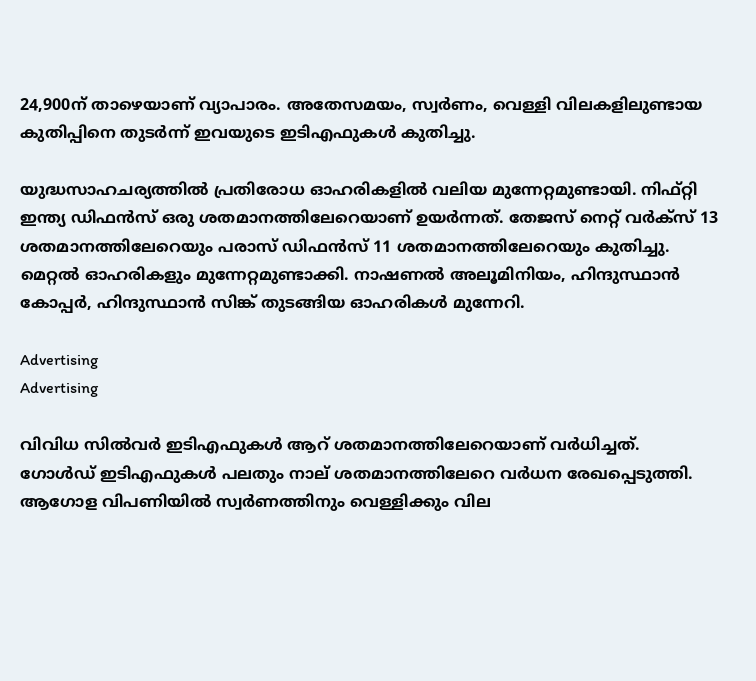24,900ന് താഴെയാണ് വ്യാപാരം. അതേസമയം, സ്വര്‍ണം, വെള്ളി വിലകളിലുണ്ടായ കുതിപ്പിനെ തുടര്‍ന്ന് ഇവയുടെ ഇടിഎഫുകള്‍ കുതിച്ചു.

യുദ്ധസാഹചര്യത്തില്‍ പ്രതിരോധ ഓഹരികളില്‍ വലിയ മുന്നേറ്റമുണ്ടായി. നിഫ്റ്റി ഇന്ത്യ ഡിഫന്‍സ് ഒരു ശതമാനത്തിലേറെയാണ് ഉയര്‍ന്നത്. തേജസ് നെറ്റ് വര്‍ക്‌സ് 13 ശതമാനത്തിലേറെയും പരാസ് ഡിഫന്‍സ് 11 ശതമാനത്തിലേറെയും കുതിച്ചു. മെറ്റല്‍ ഓഹരികളും മുന്നേറ്റമുണ്ടാക്കി. നാഷണല്‍ അലൂമിനിയം, ഹിന്ദുസ്ഥാന്‍ കോപ്പര്‍, ഹിന്ദുസ്ഥാന്‍ സിങ്ക് തുടങ്ങിയ ഓഹരികള്‍ മുന്നേറി.

Advertising
Advertising

വിവിധ സില്‍വര്‍ ഇടിഎഫുകള്‍ ആറ് ശതമാനത്തിലേറെയാണ് വര്‍ധിച്ചത്. ഗോള്‍ഡ് ഇടിഎഫുകള്‍ പലതും നാല് ശതമാനത്തിലേറെ വര്‍ധന രേഖപ്പെടുത്തി. ആഗോള വിപണിയില്‍ സ്വര്‍ണത്തിനും വെള്ളിക്കും വില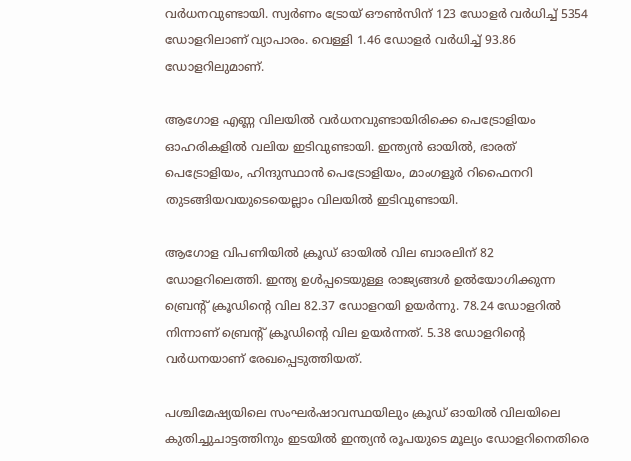വര്‍ധനവുണ്ടായി. സ്വര്‍ണം ട്രോയ് ഔണ്‍സിന് 123 ഡോളര്‍ വര്‍ധിച്ച് 5354 ഡോളറിലാണ് വ്യാപാരം. വെള്ളി 1.46 ഡോളര്‍ വര്‍ധിച്ച് 93.86 ഡോളറിലുമാണ്.

ആഗോള എണ്ണ വിലയില്‍ വര്‍ധനവുണ്ടായിരിക്കെ പെട്രോളിയം ഓഹരികളില്‍ വലിയ ഇടിവുണ്ടായി. ഇന്ത്യന്‍ ഓയില്‍, ഭാരത് പെട്രോളിയം, ഹിന്ദുസ്ഥാന്‍ പെട്രോളിയം, മാംഗളൂര്‍ റിഫൈനറി തുടങ്ങിയവയുടെയെല്ലാം വിലയില്‍ ഇടിവുണ്ടായി.

ആഗോള വിപണിയില്‍ ക്രൂഡ് ഓയില്‍ വില ബാരലിന് 82 ഡോളറിലെത്തി. ഇന്ത്യ ഉള്‍പ്പടെയുള്ള രാജ്യങ്ങള്‍ ഉല്‍യോഗിക്കുന്ന ബ്രെന്റ് ക്രൂഡിന്റെ വില 82.37 ഡോളറയി ഉയര്‍ന്നു. 78.24 ഡോളറില്‍ നിന്നാണ് ബ്രെന്റ് ക്രൂഡിന്റെ വില ഉയര്‍ന്നത്. 5.38 ഡോളറിന്റെ വര്‍ധനയാണ് രേഖപ്പെടുത്തിയത്.

പശ്ചിമേഷ്യയിലെ സംഘര്‍ഷാവസ്ഥയിലും ക്രൂഡ് ഓയില്‍ വിലയിലെ കുതിച്ചുചാട്ടത്തിനും ഇടയില്‍ ഇന്ത്യന്‍ രൂപയുടെ മൂല്യം ഡോളറിനെതിരെ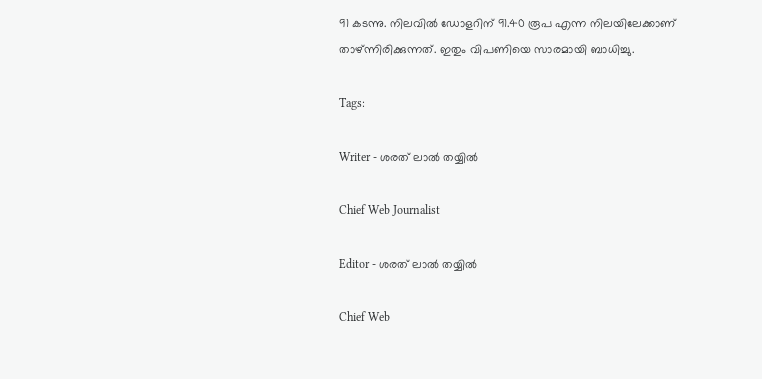91 കടന്നു. നിലവില്‍ ഡോളറിന് 91.40 രൂപ എന്ന നിലയിലേക്കാണ് താഴ്ന്നിരിക്കുന്നത്. ഇതും വിപണിയെ സാരമായി ബാധിച്ചു.

Tags:

Writer - ശരത് ലാൽ തയ്യിൽ

Chief Web Journalist

Editor - ശരത് ലാൽ തയ്യിൽ

Chief Web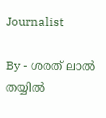Journalist

By - ശരത് ലാൽ തയ്യിൽ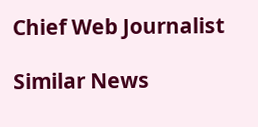Chief Web Journalist

Similar News